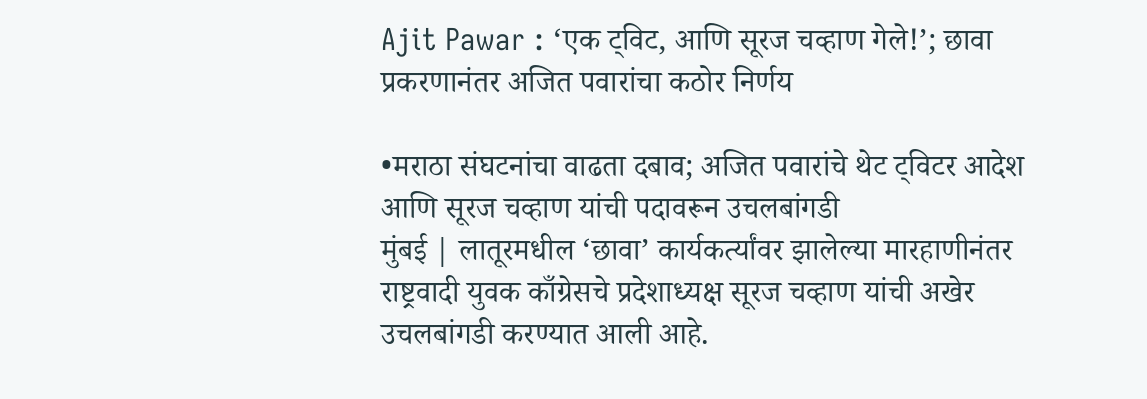Ajit Pawar : ‘एक ट्विट, आणि सूरज चव्हाण गेले!’; छावा प्रकरणानंतर अजित पवारांचा कठोर निर्णय

•मराठा संघटनांचा वाढता दबाव; अजित पवारांचे थेट ट्विटर आदेश आणि सूरज चव्हाण यांची पदावरून उचलबांगडी
मुंबई | लातूरमधील ‘छावा’ कार्यकर्त्यांवर झालेल्या मारहाणीनंतर राष्ट्रवादी युवक काँग्रेसचे प्रदेशाध्यक्ष सूरज चव्हाण यांची अखेर उचलबांगडी करण्यात आली आहे.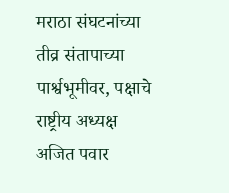मराठा संघटनांच्या तीव्र संतापाच्या पार्श्वभूमीवर, पक्षाचे राष्ट्रीय अध्यक्ष अजित पवार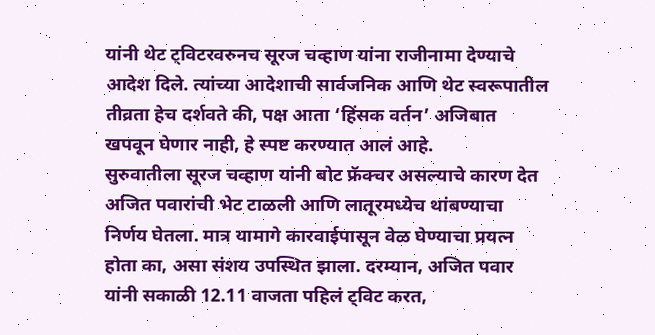यांनी थेट ट्विटरवरुनच सूरज चव्हाण यांना राजीनामा देण्याचे आदेश दिले. त्यांच्या आदेशाची सार्वजनिक आणि थेट स्वरूपातील तीव्रता हेच दर्शवते की, पक्ष आता ‘हिंसक वर्तन’ अजिबात खपवून घेणार नाही, हे स्पष्ट करण्यात आलं आहे.
सुरुवातीला सूरज चव्हाण यांनी बोट फ्रॅक्चर असल्याचे कारण देत अजित पवारांची भेट टाळली आणि लातूरमध्येच थांबण्याचा निर्णय घेतला. मात्र यामागे कारवाईपासून वेळ घेण्याचा प्रयत्न होता का, असा संशय उपस्थित झाला. दरम्यान, अजित पवार यांनी सकाळी 12.11 वाजता पहिलं ट्विट करत,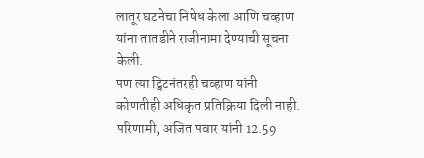लातूर घटनेचा निषेध केला आणि चव्हाण यांना तातडीने राजीनामा देण्याची सूचना केली.
पण त्या ट्विटनंतरही चव्हाण यांनी कोणतीही अधिकृत प्रतिक्रिया दिली नाही. परिणामी, अजित पवार यांनी 12.59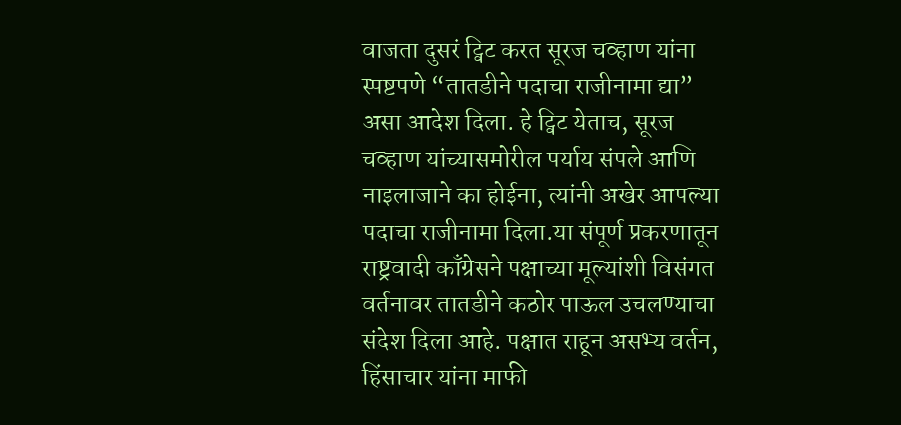वाजता दुसरं ट्विट करत सूरज चव्हाण यांना स्पष्टपणे “तातडीने पदाचा राजीनामा द्या” असा आदेश दिला. हे ट्विट येताच, सूरज चव्हाण यांच्यासमोरील पर्याय संपले आणि नाइलाजाने का होईना, त्यांनी अखेर आपल्या पदाचा राजीनामा दिला.या संपूर्ण प्रकरणातून राष्ट्रवादी काँग्रेसने पक्षाच्या मूल्यांशी विसंगत वर्तनावर तातडीने कठोर पाऊल उचलण्याचा संदेश दिला आहे. पक्षात राहून असभ्य वर्तन, हिंसाचार यांना माफी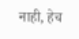नाही, हेच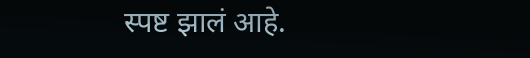स्पष्ट झालं आहे.